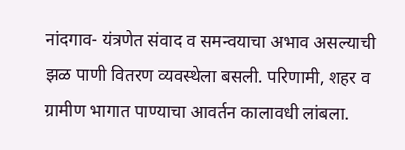नांदगाव- यंत्रणेत संवाद व समन्वयाचा अभाव असल्याची झळ पाणी वितरण व्यवस्थेला बसली. परिणामी, शहर व ग्रामीण भागात पाण्याचा आवर्तन कालावधी लांबला.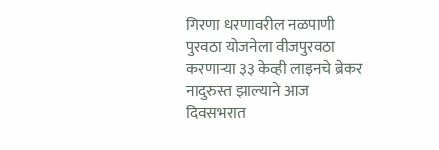गिरणा धरणावरील नळपाणी पुरवठा योजनेला वीजपुरवठा करणाऱ्या ३३ केव्ही लाइनचे ब्रेकर नादुरुस्त झाल्याने आज दिवसभरात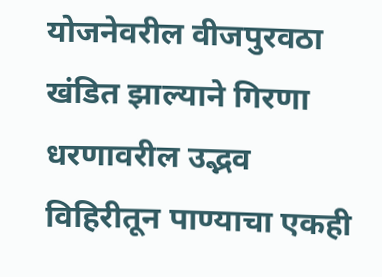योजनेवरील वीजपुरवठा खंडित झाल्याने गिरणा धरणावरील उद्भव विहिरीतून पाण्याचा एकही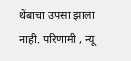थेंबाचा उपसा झाला नाही. परिणामी , न्यू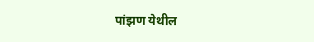पांझण येथील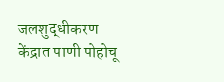जलशुद्धीकरण केंद्रात पाणी पोहोचू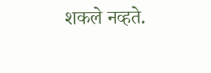शकले नव्हते.